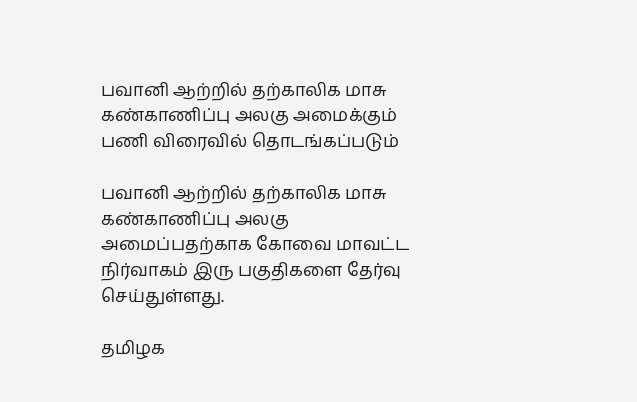பவானி ஆற்றில் தற்காலிக மாசு கண்காணிப்பு அலகு அமைக்கும் பணி விரைவில் தொடங்கப்படும்

பவானி ஆற்றில் தற்காலிக மாசு கண்காணிப்பு அலகு அமைப்பதற்காக கோவை மாவட்ட நிர்வாகம் இரு பகுதிகளை தேர்வு செய்துள்ளது.

தமிழக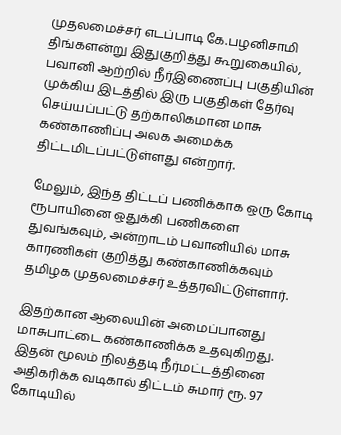முதலமைச்சர் எடப்பாடி கே.பழனிசாமி திங்களன்று இதுகுறித்து கூறுகையில், பவானி ஆற்றில் நீர்இணைப்பு பகுதியின் முக்கிய இடத்தில் இரு பகுதிகள் தேர்வு செய்யப்பட்டு தற்காலிகமான மாசு கண்காணிப்பு அலக அமைக்க திட்டமிடப்பட்டுள்ளது என்றார்.

மேலும், இந்த திட்டப் பணிக்காக ஒரு கோடி ரூபாயினை ஒதுக்கி பணிகளை துவங்கவும், அன்றாடம் பவானியில் மாசு காரணிகள் குறித்து கண்காணிக்கவும் தமிழக முதலமைச்சர் உத்தரவிட்டுள்ளார்.

இதற்கான ஆலையின் அமைப்பானது மாசுபாட்டை கண்காணிக்க உதவுகிறது. இதன் மூலம் நிலத்தடி நீர்மட்டத்தினை அதிகரிக்க வடிகால் திட்டம் சுமார் ரூ. 97 கோடியில்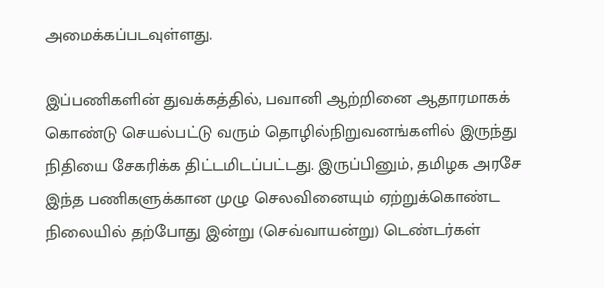அமைக்கப்படவுள்ளது.

இப்பணிகளின் துவக்கத்தில், பவானி ஆற்றினை ஆதாரமாகக் கொண்டு செயல்பட்டு வரும் தொழில்நிறுவனங்களில் இருந்து நிதியை சேகரிக்க திட்டமிடப்பட்டது. இருப்பினும், தமிழக அரசே இந்த பணிகளுக்கான முழு செலவினையும் ஏற்றுக்கொண்ட நிலையில் தற்போது இன்று (செவ்வாயன்று) டெண்டர்கள்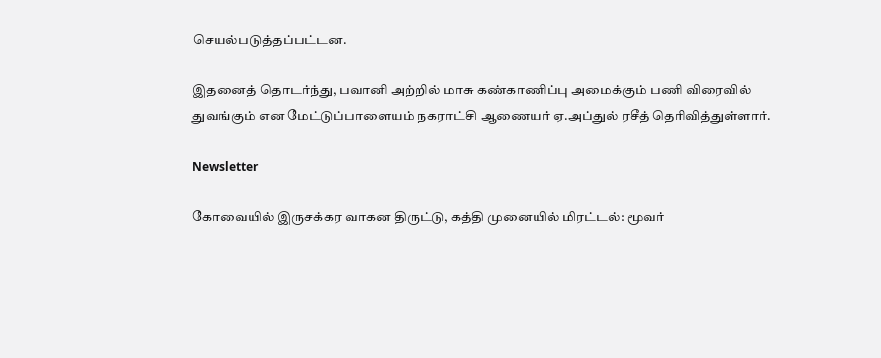செயல்படுத்தப்பட்டன.

இதனைத் தொடர்ந்து, பவானி அற்றில் மாசு கண்காணிப்பு அமைக்கும் பணி விரைவில் துவங்கும் என மேட்டுப்பாளையம் நகராட்சி ஆணையர் ஏ.அப்துல் ரசீத் தெரிவித்துள்ளார்.

Newsletter

கோவையில் இருசக்கர வாகன திருட்டு, கத்தி முனையில் மிரட்டல்: மூவர்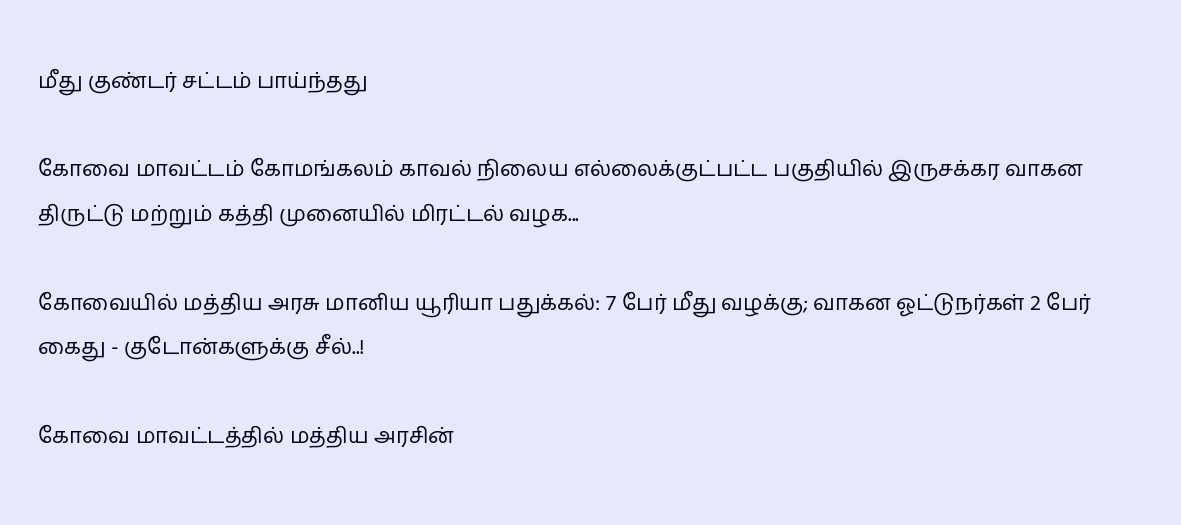மீது குண்டர் சட்டம் பாய்ந்தது

கோவை மாவட்டம் கோமங்கலம் காவல் நிலைய எல்லைக்குட்பட்ட பகுதியில் இருசக்கர வாகன திருட்டு மற்றும் கத்தி முனையில் மிரட்டல் வழக...

கோவையில் மத்திய அரசு மானிய யூரியா பதுக்கல்: 7 பேர் மீது வழக்கு; வாகன ஓட்டுநர்கள் 2 பேர் கைது - குடோன்களுக்கு சீல்..!

கோவை மாவட்டத்தில் மத்திய அரசின்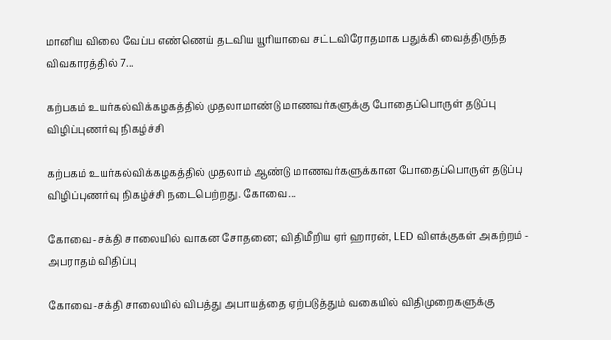மானிய விலை வேப்ப எண்ணெய் தடவிய யூரியாவை சட்டவிரோதமாக பதுக்கி வைத்திருந்த விவகாரத்தில் 7...

கற்பகம் உயர்கல்விக்கழகத்தில் முதலாமாண்டு மாணவர்களுக்கு போதைப்பொருள் தடுப்பு விழிப்புணர்வு நிகழ்ச்சி

கற்பகம் உயர்கல்விக்கழகத்தில் முதலாம் ஆண்டு மாணவர்களுக்கான போதைப்பொருள் தடுப்பு விழிப்புணர்வு நிகழ்ச்சி நடைபெற்றது. கோவை...

கோவை-சக்தி சாலையில் வாகன சோதனை; விதிமீறிய ஏர் ஹாரன், LED விளக்குகள் அகற்றம் - அபராதம் விதிப்பு

கோவை-சக்தி சாலையில் விபத்து அபாயத்தை ஏற்படுத்தும் வகையில் விதிமுறைகளுக்கு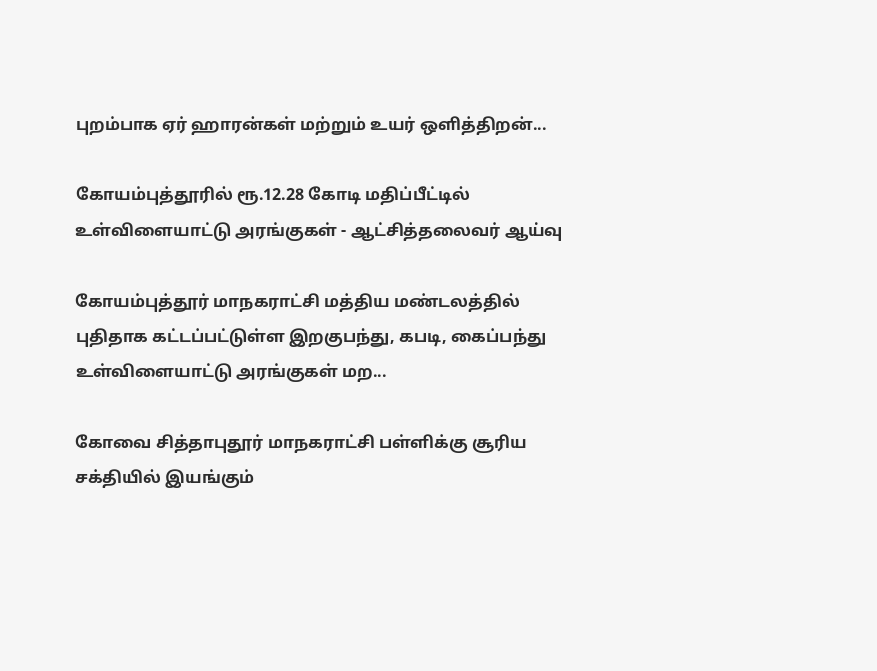புறம்பாக ஏர் ஹாரன்கள் மற்றும் உயர் ஒளித்திறன்...

கோயம்புத்தூரில் ரூ.12.28 கோடி மதிப்பீட்டில் உள்விளையாட்டு அரங்குகள் - ஆட்சித்தலைவர் ஆய்வு

கோயம்புத்தூர் மாநகராட்சி மத்திய மண்டலத்தில் புதிதாக கட்டப்பட்டுள்ள இறகுபந்து, கபடி, கைப்பந்து உள்விளையாட்டு அரங்குகள் மற...

கோவை சித்தாபுதூர் மாநகராட்சி பள்ளிக்கு சூரிய சக்தியில் இயங்கும்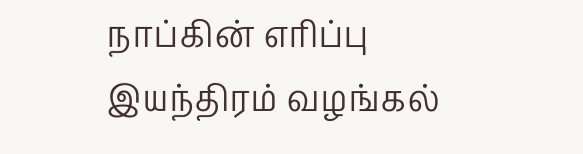நாப்கின் எரிப்பு இயந்திரம் வழங்கல்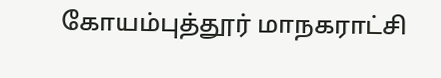கோயம்புத்தூர் மாநகராட்சி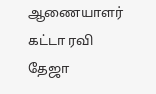ஆணையாளர் கட்டா ரவி தேஜா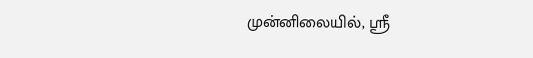முன்னிலையில், ஸ்ரீ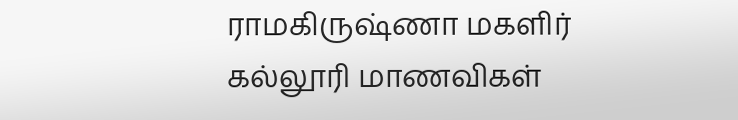ராமகிருஷ்ணா மகளிர் கல்லூரி மாணவிகள்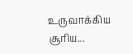உருவாக்கிய சூரிய...